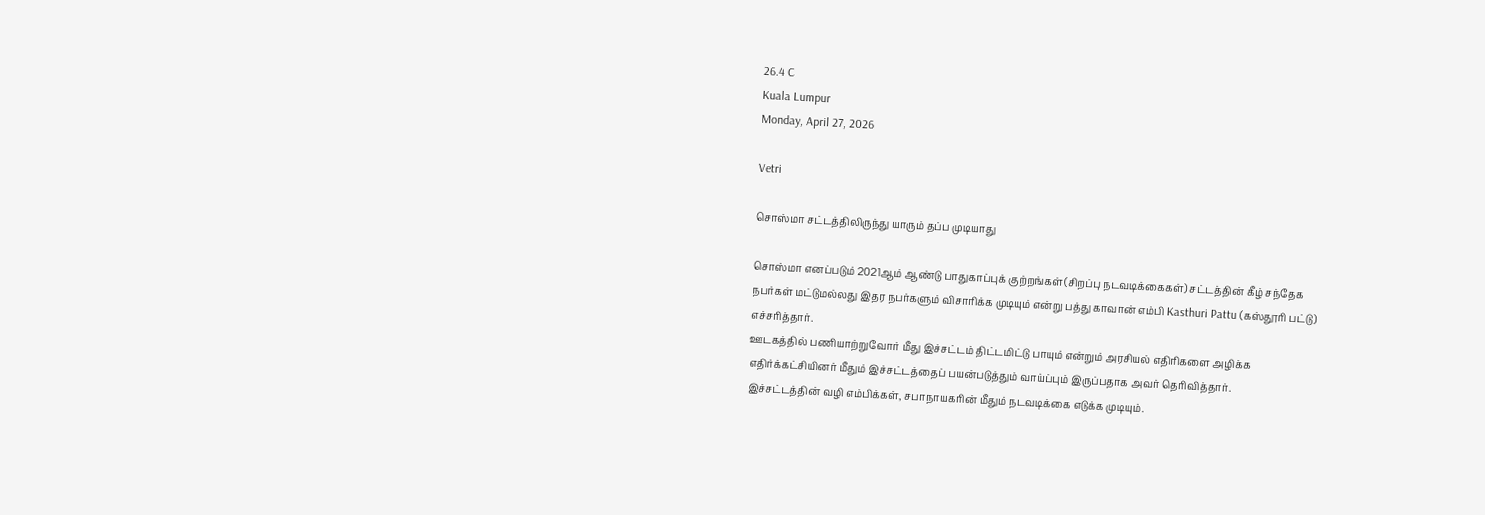26.4 C
Kuala Lumpur
Monday, April 27, 2026

Vetri

சொஸ்மா சட்டத்திலிருந்து யாரும் தப்ப முடியாது

சொஸ்மா எனப்படும் 2021ஆம் ஆண்டு பாதுகாப்புக் குற்றங்கள்(சிறப்பு நடவடிக்கைகள்) சட்டத்தின் கீழ் சந்தேக நபர்கள் மட்டுமல்லது இதர நபர்களும் விசாரிக்க முடியும் என்று பத்து காவான் எம்பி Kasthuri Pattu (கஸ்தூரி பட்டு) எச்சரித்தார்.
ஊடகத்தில் பணியாற்றுவோர் மீது இச்சட்டம் திட்டமிட்டு பாயும் என்றும் அரசியல் எதிரிகளை அழிக்க எதிர்க்கட்சியினர் மீதும் இச்சட்டத்தைப் பயன்படுத்தும் வாய்ப்பும் இருப்பதாக அவர் தெரிவித்தார்.
இச்சட்டத்தின் வழி எம்பிக்கள், சபாநாயகரின் மீதும் நடவடிக்கை எடுக்க முடியும்.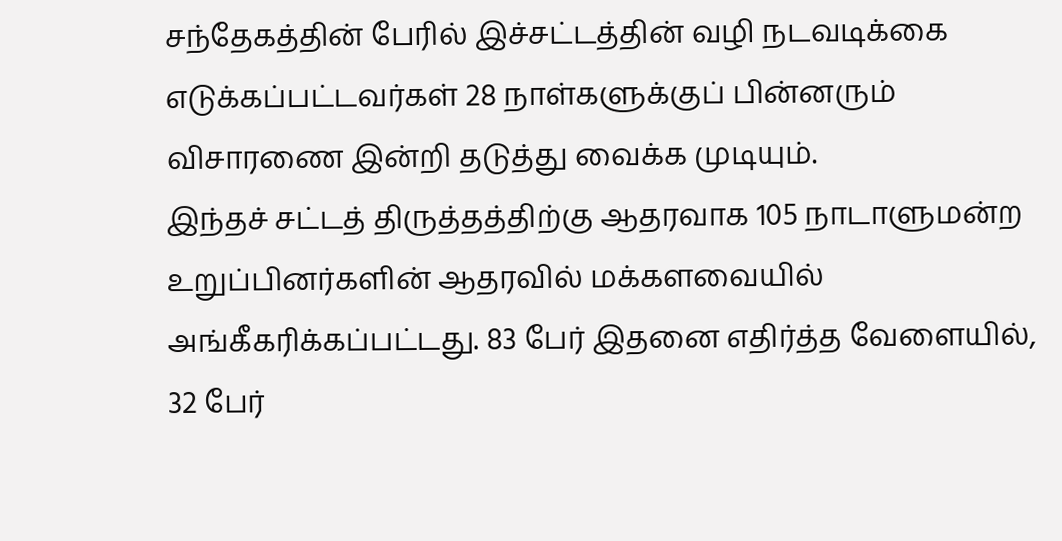சந்தேகத்தின் பேரில் இச்சட்டத்தின் வழி நடவடிக்கை எடுக்கப்பட்டவர்கள் 28 நாள்களுக்குப் பின்னரும் விசாரணை இன்றி தடுத்து வைக்க முடியும்.
இந்தச் சட்டத் திருத்தத்திற்கு ஆதரவாக 105 நாடாளுமன்ற உறுப்பினர்களின் ஆதரவில் மக்களவையில் அங்கீகரிக்கப்பட்டது. 83 பேர் இதனை எதிர்த்த வேளையில், 32 பேர்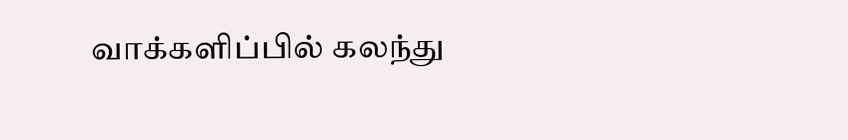வாக்களிப்பில் கலந்து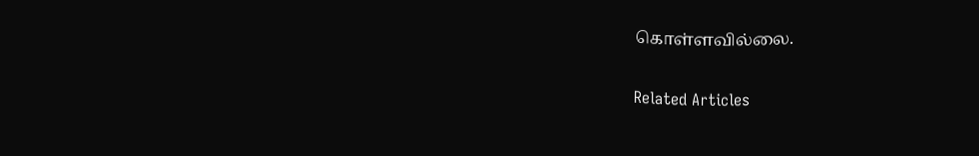கொள்ளவில்லை.

Related Articles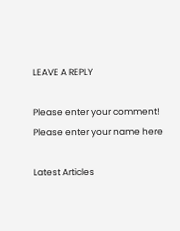LEAVE A REPLY

Please enter your comment!
Please enter your name here

Latest Articles